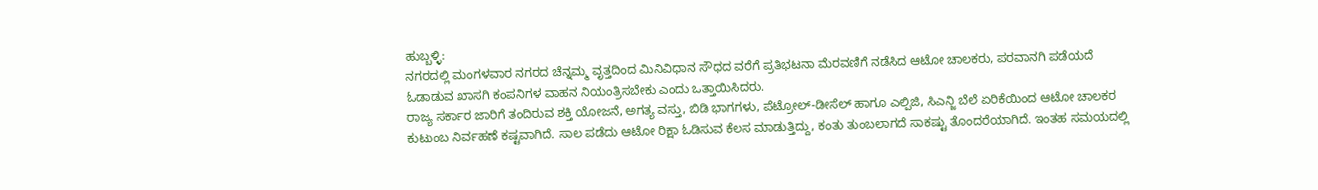ಹುಬ್ಬಳ್ಳಿ:
ನಗರದಲ್ಲಿ ಮಂಗಳವಾರ ನಗರದ ಚೆನ್ನಮ್ಮ ವೃತ್ತದಿಂದ ಮಿನಿವಿಧಾನ ಸೌಧದ ವರೆಗೆ ಪ್ರತಿಭಟನಾ ಮೆರವಣಿಗೆ ನಡೆಸಿದ ಆಟೋ ಚಾಲಕರು, ಪರವಾನಗಿ ಪಡೆಯದೆ ಓಡಾಡುವ ಖಾಸಗಿ ಕಂಪನಿಗಳ ವಾಹನ ನಿಯಂತ್ರಿಸಬೇಕು ಎಂದು ಒತ್ತಾಯಿಸಿದರು.
ರಾಜ್ಯ ಸರ್ಕಾರ ಜಾರಿಗೆ ತಂದಿರುವ ಶಕ್ತಿ ಯೋಜನೆ, ಅಗತ್ಯ ವಸ್ತು, ಬಿಡಿ ಭಾಗಗಳು, ಪೆಟ್ರೋಲ್-ಡೀಸೆಲ್ ಹಾಗೂ ಎಲ್ಪಿಜಿ, ಸಿಎನ್ಜಿ ಬೆಲೆ ಏರಿಕೆಯಿಂದ ಆಟೋ ಚಾಲಕರ ಕುಟುಂಬ ನಿರ್ವಹಣೆ ಕಷ್ಟವಾಗಿದೆ. ಸಾಲ ಪಡೆದು ಆಟೋ ರಿಕ್ಷಾ ಓಡಿಸುವ ಕೆಲಸ ಮಾಡುತ್ತಿದ್ದು, ಕಂತು ತುಂಬಲಾಗದೆ ಸಾಕಷ್ಟು ತೊಂದರೆಯಾಗಿದೆ. ಇಂತಹ ಸಮಯದಲ್ಲಿ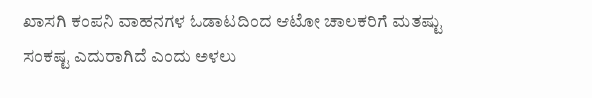ಖಾಸಗಿ ಕಂಪನಿ ವಾಹನಗಳ ಓಡಾಟದಿಂದ ಆಟೋ ಚಾಲಕರಿಗೆ ಮತಷ್ಟು ಸಂಕಷ್ಟ ಎದುರಾಗಿದೆ ಎಂದು ಅಳಲು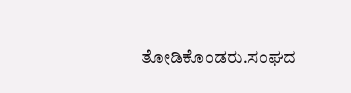ತೋಡಿಕೊಂಡರು.ಸಂಘದ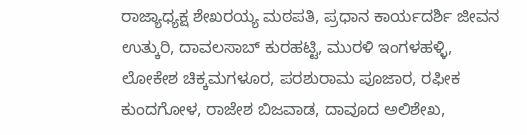ರಾಜ್ಯಾಧ್ಯಕ್ಷ ಶೇಖರಯ್ಯ ಮಠಪತಿ, ಪ್ರಧಾನ ಕಾರ್ಯದರ್ಶಿ ಜೀವನ ಉತ್ಕುರಿ, ದಾವಲಸಾಬ್ ಕುರಹಟ್ಟಿ, ಮುರಳಿ ಇಂಗಳಹಳ್ಳಿ, ಲೋಕೇಶ ಚಿಕ್ಕಮಗಳೂರ, ಪರಶುರಾಮ ಪೂಜಾರ, ರಫೀಕ ಕುಂದಗೋಳ, ರಾಜೇಶ ಬಿಜವಾಡ, ದಾವೂದ ಅಲಿಶೇಖ,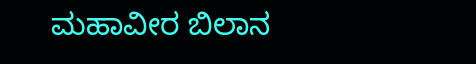ಮಹಾವೀರ ಬಿಲಾನ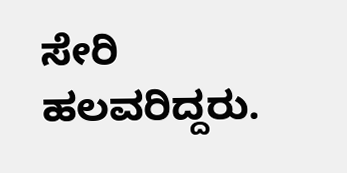ಸೇರಿ ಹಲವರಿದ್ದರು.